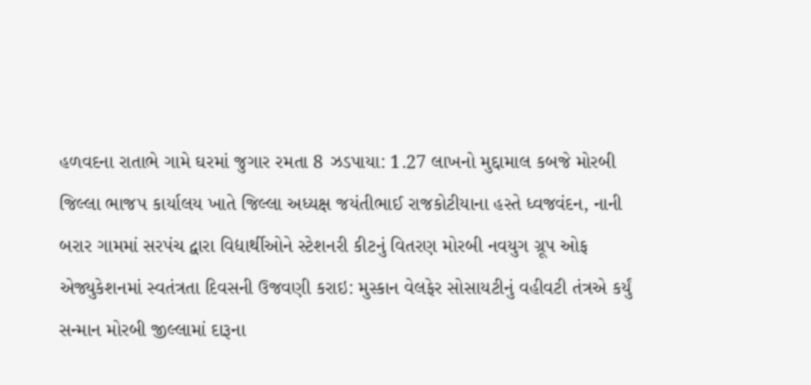હળવદના રાતાભે ગામે ઘરમાં જુગાર રમતા 8 ઝડપાયા: 1.27 લાખનો મુદ્દામાલ કબજે મોરબી જિલ્લા ભાજપ કાર્યાલય ખાતે જિલ્લા અધ્યક્ષ જયંતીભાઈ રાજકોટીયાના હસ્તે ધ્વજવંદન, નાની બરાર ગામમાં સરપંચ દ્વારા વિદ્યાર્થીઓને સ્ટેશનરી કીટનું વિતરણ મોરબી નવયુગ ગ્રૂપ ઓફ એજ્યુકેશનમાં સ્વતંત્રતા દિવસની ઉજવણી કરાઇ: મુસ્કાન વેલફેર સોસાયટીનું વહીવટી તંત્રએ કર્યું સન્માન મોરબી જીલ્લામાં દારૂના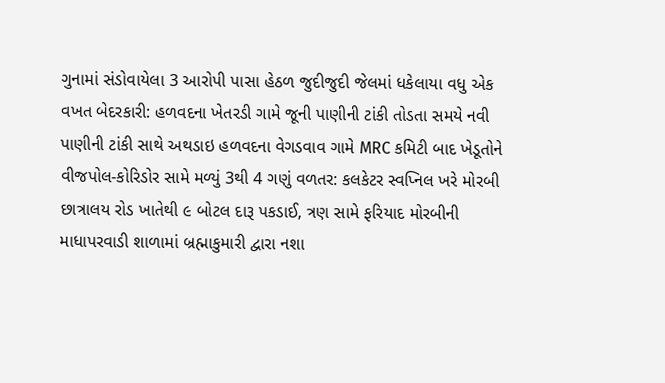ગુનામાં સંડોવાયેલા 3 આરોપી પાસા હેઠળ જુદીજુદી જેલમાં ધકેલાયા વધુ એક વખત બેદરકારી: હળવદના ખેતરડી ગામે જૂની પાણીની ટાંકી તોડતા સમયે નવી પાણીની ટાંકી સાથે અથડાઇ હળવદના વેગડવાવ ગામે MRC કમિટી બાદ ખેડૂતોને વીજપોલ-કોરિડોર સામે મળ્યું 3થી 4 ગણું વળતર: કલકેટર સ્વપ્નિલ ખરે મોરબી છાત્રાલય રોડ ખાતેથી ૯ બોટલ દારૂ પકડાઈ, ત્રણ સામે ફરિયાદ મોરબીની માધાપરવાડી શાળામાં બ્રહ્માકુમારી દ્વારા નશા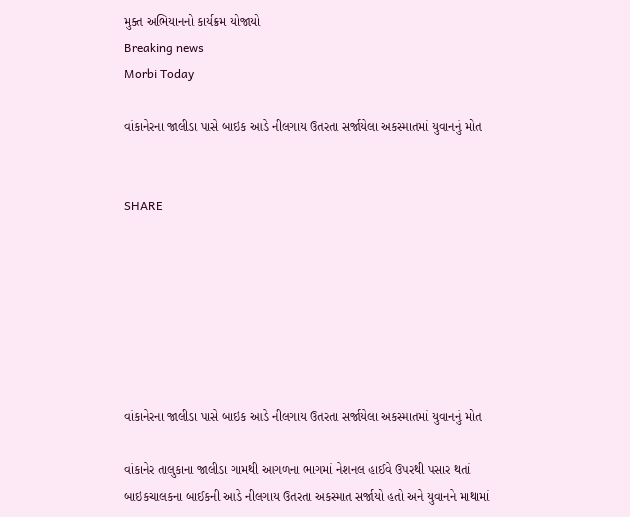મુક્ત અભિયાનનો કાર્યક્રમ યોજાયો
Breaking news
Morbi Today

વાંકાનેરના જાલીડા પાસે બાઇક આડે નીલગાય ઉતરતા સર્જાયેલા અકસ્માતમાં યુવાનનું મોત


SHARE







વાંકાનેરના જાલીડા પાસે બાઇક આડે નીલગાય ઉતરતા સર્જાયેલા અકસ્માતમાં યુવાનનું મોત

વાંકાનેર તાલુકાના જાલીડા ગામથી આગળના ભાગમાં નેશનલ હાઈવે ઉપરથી પસાર થતાં બાઇકચાલકના બાઈકની આડે નીલગાય ઉતરતા અકસ્માત સર્જાયો હતો અને યુવાનને માથામાં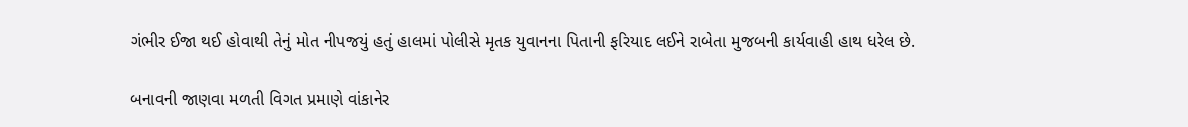ગંભીર ઈજા થઈ હોવાથી તેનું મોત નીપજયું હતું હાલમાં પોલીસે મૃતક યુવાનના પિતાની ફરિયાદ લઈને રાબેતા મુજબની કાર્યવાહી હાથ ધરેલ છે.

બનાવની જાણવા મળતી વિગત પ્રમાણે વાંકાનેર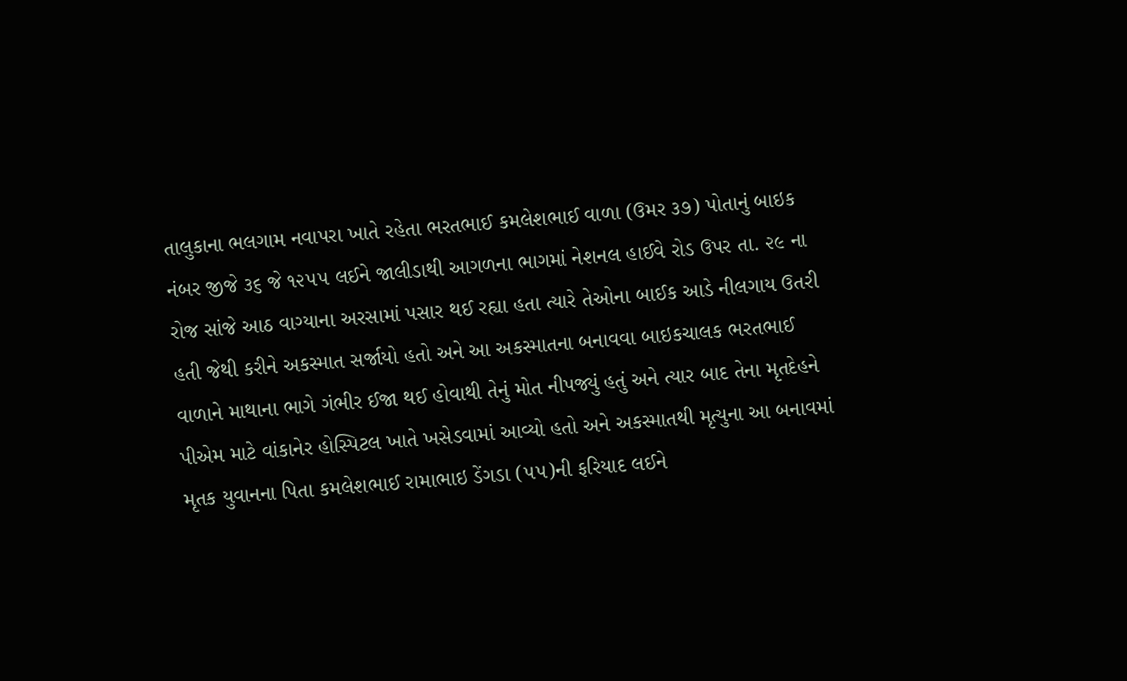તાલુકાના ભલગામ નવાપરા ખાતે રહેતા ભરતભાઈ કમલેશભાઈ વાળા (ઉમર ૩૭) પોતાનું બાઇક નંબર જીજે ૩૬ જે ૧૨૫૫ લઈને જાલીડાથી આગળના ભાગમાં નેશનલ હાઈવે રોડ ઉપર તા. ૨૯ ના રોજ સાંજે આઠ વાગ્યાના અરસામાં પસાર થઈ રહ્યા હતા ત્યારે તેઓના બાઈક આડે નીલગાય ઉતરી હતી જેથી કરીને અકસ્માત સર્જાયો હતો અને આ અકસ્માતના બનાવવા બાઇકચાલક ભરતભાઈ વાળાને માથાના ભાગે ગંભીર ઈજા થઈ હોવાથી તેનું મોત નીપજ્યું હતું અને ત્યાર બાદ તેના મૃતદેહને પીએમ માટે વાંકાનેર હોસ્પિટલ ખાતે ખસેડવામાં આવ્યો હતો અને અકસ્માતથી મૃત્યુના આ બનાવમાં મૃતક યુવાનના પિતા કમલેશભાઈ રામાભાઇ ડેંગડા (૫૫)ની ફરિયાદ લઈને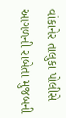વાંકાનેર તાલુકા પોલીસે આગળની રાબેતા મુજબની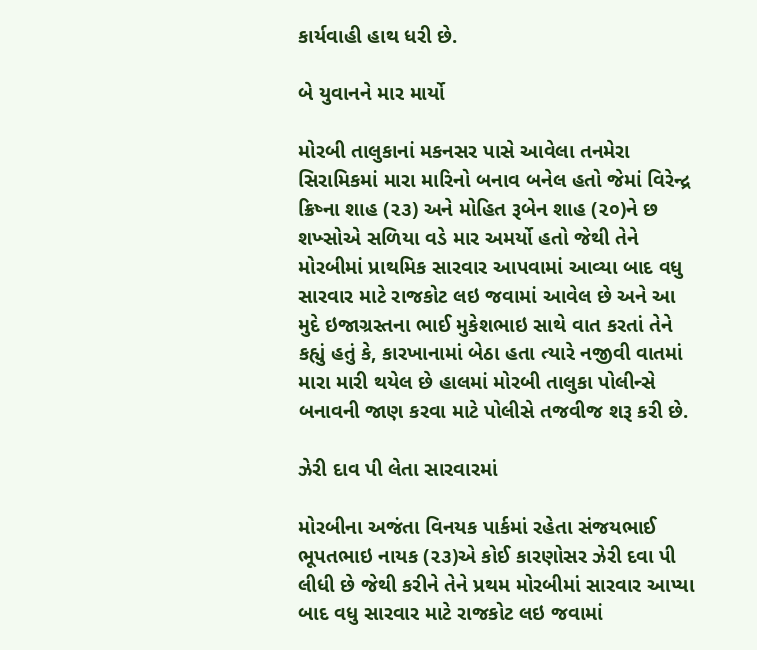કાર્યવાહી હાથ ધરી છે.

બે યુવાનને માર માર્યો

મોરબી તાલુકાનાં મકનસર પાસે આવેલા તનમેરા સિરામિકમાં મારા મારિનો બનાવ બનેલ હતો જેમાં વિરેન્દ્ર ક્રિષ્ના શાહ (૨૩) અને મોહિત રૂબેન શાહ (૨૦)ને છ શખ્સોએ સળિયા વડે માર અમર્યો હતો જેથી તેને મોરબીમાં પ્રાથમિક સારવાર આપવામાં આવ્યા બાદ વધુ સારવાર માટે રાજકોટ લઇ જવામાં આવેલ છે અને આ મુદે ઇજાગ્રસ્તના ભાઈ મુકેશભાઇ સાથે વાત કરતાં તેને કહ્યું હતું કે, કારખાનામાં બેઠા હતા ત્યારે નજીવી વાતમાં મારા મારી થયેલ છે હાલમાં મોરબી તાલુકા પોલીન્સે બનાવની જાણ કરવા માટે પોલીસે તજવીજ શરૂ કરી છે.

ઝેરી દાવ પી લેતા સારવારમાં

મોરબીના અજંતા વિનયક પાર્કમાં રહેતા સંજયભાઈ ભૂપતભાઇ નાયક (૨૩)એ કોઈ કારણોસર ઝેરી દવા પી લીધી છે જેથી કરીને તેને પ્રથમ મોરબીમાં સારવાર આપ્યા બાદ વધુ સારવાર માટે રાજકોટ લઇ જવામાં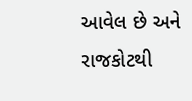આવેલ છે અને રાજકોટથી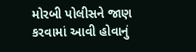મોરબી પોલીસને જાણ કરવામાં આવી હોવાનું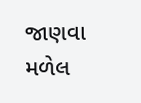જાણવા મળેલ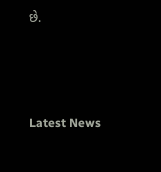છે.






Latest News